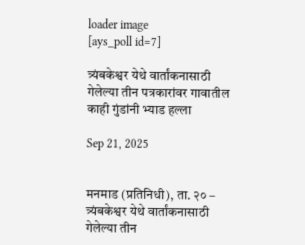loader image
[ays_poll id=7]

त्र्यंबकेश्वर येथे वार्तांकनासाठी गेलेल्या तीन पत्रकारांवर गावातील काही गुंडांनी भ्याड हल्ला

Sep 21, 2025


मनमाड (प्रतिनिधी), ता. २० –
त्र्यंबकेश्वर येथे वार्तांकनासाठी गेलेल्या तीन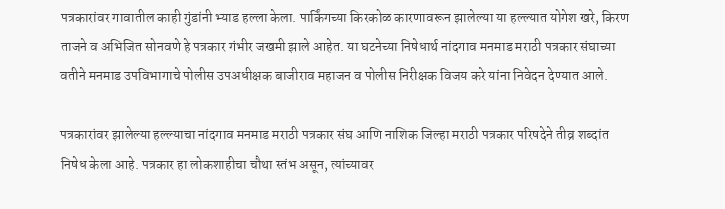पत्रकारांवर गावातील काही गुंडांनी भ्याड हल्ला केला. पार्किंगच्या किरकोळ कारणावरून झालेल्या या हल्ल्यात योगेश खरे, किरण ताजने व अभिजित सोनवणे हे पत्रकार गंभीर जखमी झाले आहेत. या घटनेच्या निषेधार्थ नांदगाव मनमाड मराठी पत्रकार संघाच्या वतीने मनमाड उपविभागाचे पोलीस उपअधीक्षक बाजीराव महाजन व पोलीस निरीक्षक विजय करे यांना निवेदन देण्यात आले.

पत्रकारांवर झालेल्या हल्ल्याचा नांदगाव मनमाड मराठी पत्रकार संघ आणि नाशिक जिल्हा मराठी पत्रकार परिषदेने तीव्र शब्दांत निषेध केला आहे. पत्रकार हा लोकशाहीचा चौथा स्तंभ असून, त्यांच्यावर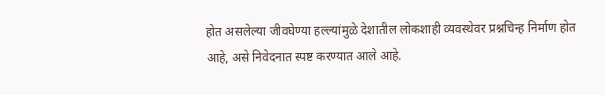होत असलेल्या जीवघेण्या हल्ल्यांमुळे देशातील लोकशाही व्यवस्थेवर प्रश्नचिन्ह निर्माण होत आहे, असे निवेदनात स्पष्ट करण्यात आले आहे.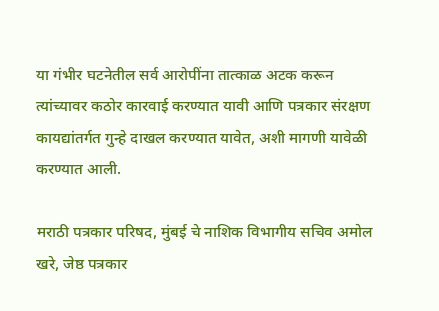या गंभीर घटनेतील सर्व आरोपींना तात्काळ अटक करून त्यांच्यावर कठोर कारवाई करण्यात यावी आणि पत्रकार संरक्षण कायद्यांतर्गत गुन्हे दाखल करण्यात यावेत, अशी मागणी यावेळी करण्यात आली.

मराठी पत्रकार परिषद, मुंबई चे नाशिक विभागीय सचिव अमोल खरे, जेष्ठ पत्रकार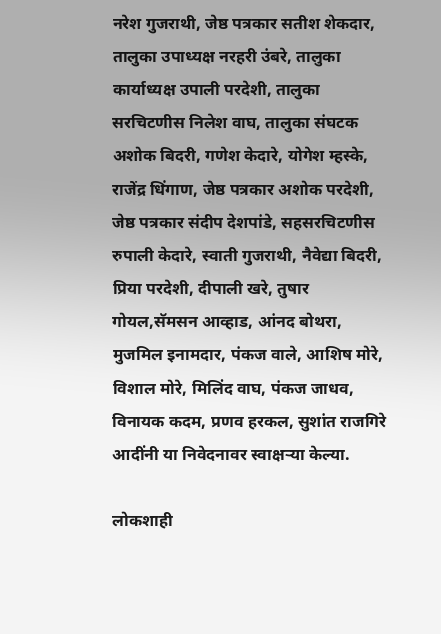नरेश गुजराथी, जेष्ठ पत्रकार सतीश शेकदार, तालुका उपाध्यक्ष नरहरी उंबरे, तालुका कार्याध्यक्ष उपाली परदेशी, तालुका सरचिटणीस निलेश वाघ, तालुका संघटक अशोक बिदरी, गणेश केदारे, योगेश म्हस्के, राजेंद्र धिंगाण, जेष्ठ पत्रकार अशोक परदेशी, जेष्ठ पत्रकार संदीप देशपांडे, सहसरचिटणीस रुपाली केदारे, स्वाती गुजराथी, नैवेद्या बिदरी, प्रिया परदेशी, दीपाली खरे, तुषार गोयल,सॅमसन आव्हाड, आंनद बोथरा, मुजमिल इनामदार, पंकज वाले, आशिष मोरे, विशाल मोरे, मिलिंद वाघ, पंकज जाधव, विनायक कदम, प्रणव हरकल, सुशांत राजगिरे
आदींनी या निवेदनावर स्वाक्षऱ्या केल्या.

लोकशाही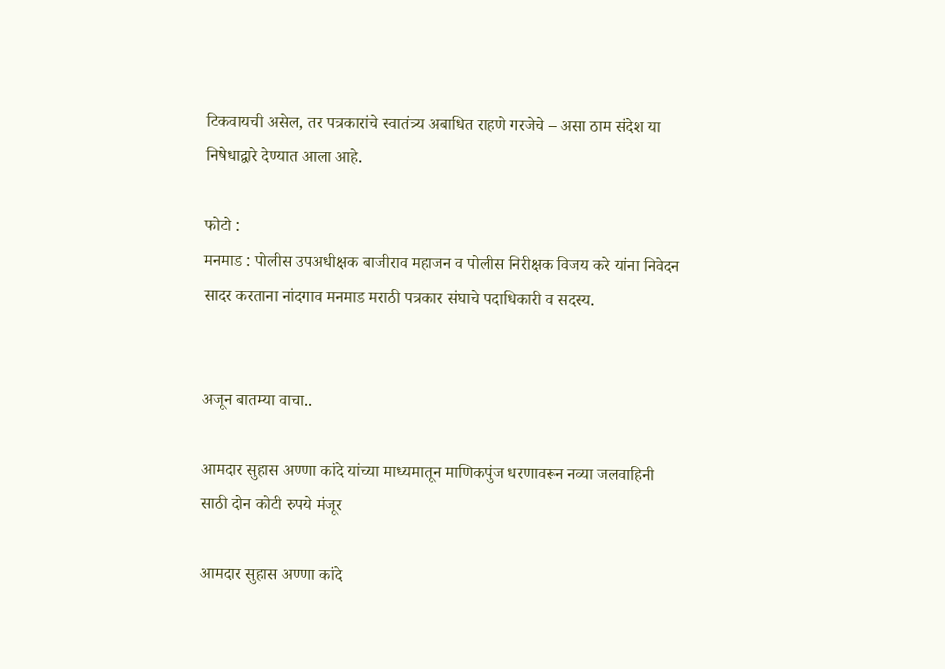टिकवायची असेल, तर पत्रकारांचे स्वातंत्र्य अबाधित राहणे गरजेचे – असा ठाम संदेश या निषेधाद्वारे देण्यात आला आहे.

फोटो :
मनमाड : पोलीस उपअधीक्षक बाजीराव महाजन व पोलीस निरीक्षक विजय करे यांना निवेदन सादर करताना नांदगाव मनमाड मराठी पत्रकार संघाचे पदाधिकारी व सदस्य.


अजून बातम्या वाचा..

आमदार सुहास अण्णा कांदे यांच्या माध्यमातून माणिकपुंज धरणावरून नव्या जलवाहिनी साठी दोन कोटी रुपये मंजूर

आमदार सुहास अण्णा कांदे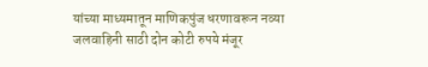यांच्या माध्यमातून माणिकपुंज धरणावरून नव्या जलवाहिनी साठी दोन कोटी रुपये मंजूर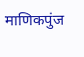माणिकपुंज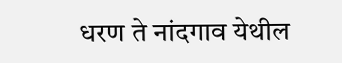धरण ते नांदगाव येथील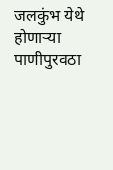जलकुंभ येथे होणाऱ्या पाणीपुरवठा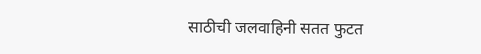साठीची जलवाहिनी सतत फुटत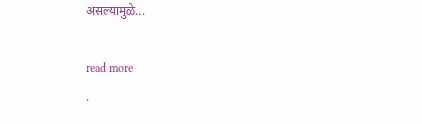असल्यामुळे...

read more
.